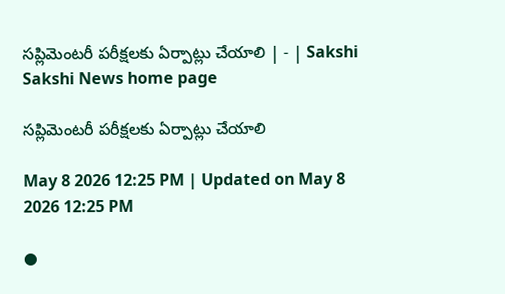సప్లిమెంటరీ పరీక్షలకు ఏర్పాట్లు చేయాలి | - | Sakshi
Sakshi News home page

సప్లిమెంటరీ పరీక్షలకు ఏర్పాట్లు చేయాలి

May 8 2026 12:25 PM | Updated on May 8 2026 12:25 PM

●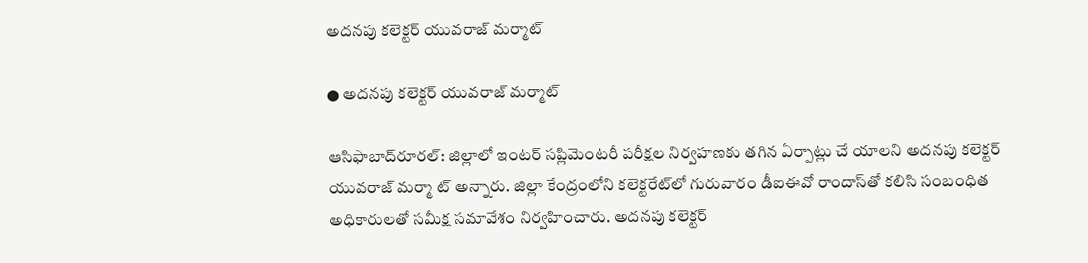అదనపు కలెక్టర్‌ యువరాజ్‌ మర్మాట్‌

● అదనపు కలెక్టర్‌ యువరాజ్‌ మర్మాట్‌

ఆసిఫాబాద్‌రూరల్‌: జిల్లాలో ఇంటర్‌ సప్లిమెంటరీ పరీక్షల నిర్వహణకు తగిన ఏర్పాట్లు చే యాలని అదనపు కలెక్టర్‌ యువరాజ్‌ మర్మా ట్‌ అన్నారు. జిల్లా కేంద్రంలోని కలెక్టరేట్‌లో గురువారం డీఐఈవో రాందాస్‌తో కలిసి సంబంధిత అధికారులతో సమీక్ష సమావేశం నిర్వహించారు. అదనపు కలెక్టర్‌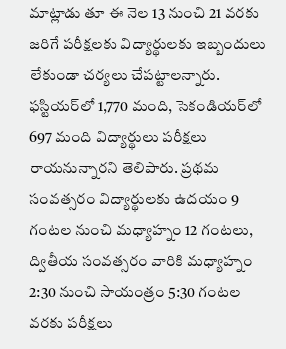మాట్లాడు తూ ఈ నెల 13 నుంచి 21 వరకు జరిగే పరీక్షలకు విద్యార్థులకు ఇబ్బందులు లేకుండా చర్యలు చేపట్టాలన్నారు. ఫస్టియర్‌లో 1,770 మంది, సెకండియర్‌లో 697 మంది విద్యార్థులు పరీక్షలు రాయనున్నారని తెలిపారు. ప్రథమ సంవత్సరం విద్యార్థులకు ఉదయం 9 గంటల నుంచి మధ్యాహ్నం 12 గంటలు, ద్వితీయ సంవత్సరం వారికి మధ్యాహ్నం 2:30 నుంచి సాయంత్రం 5:30 గంటల వరకు పరీక్షలు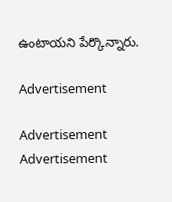ఉంటాయని పేర్కొన్నారు.

Advertisement

Advertisement
Advertisement